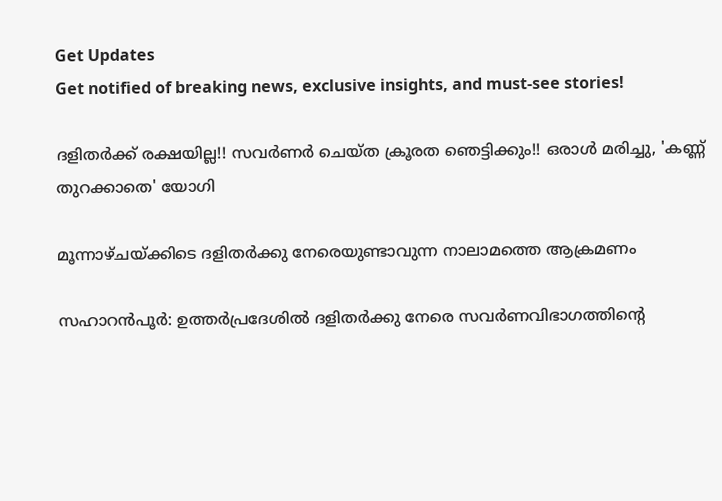Get Updates
Get notified of breaking news, exclusive insights, and must-see stories!

ദളിതര്‍ക്ക് രക്ഷയില്ല!! സവര്‍ണര്‍ ചെയ്ത ക്രൂരത ഞെട്ടിക്കും!! ഒരാള്‍ മരിച്ചു, 'കണ്ണ് തുറക്കാതെ' യോഗി

മൂന്നാഴ്ചയ്ക്കിടെ ദളിതര്‍ക്കു നേരെയുണ്ടാവുന്ന നാലാമത്തെ ആക്രമണം

സഹാറന്‍പൂര്‍: ഉത്തര്‍പ്രദേശില്‍ ദളിതര്‍ക്കു നേരെ സവര്‍ണവിഭാഗത്തിന്റെ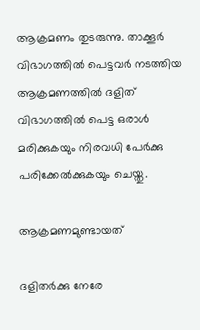ആക്രമണം തുടരുന്നു. താക്കൂര്‍ വിഭാഗത്തില്‍ പെട്ടവര്‍ നടത്തിയ ആക്രമണത്തില്‍ ദളിത് വിഭാഗത്തില്‍ പെട്ട ഒരാള്‍ മരിക്കുകയും നിരവധി പേര്‍ക്കു പരിക്കേല്‍ക്കുകയും ചെയ്തു.

ആക്രമണമുണ്ടായത്

ദളിതര്‍ക്കു നേരേ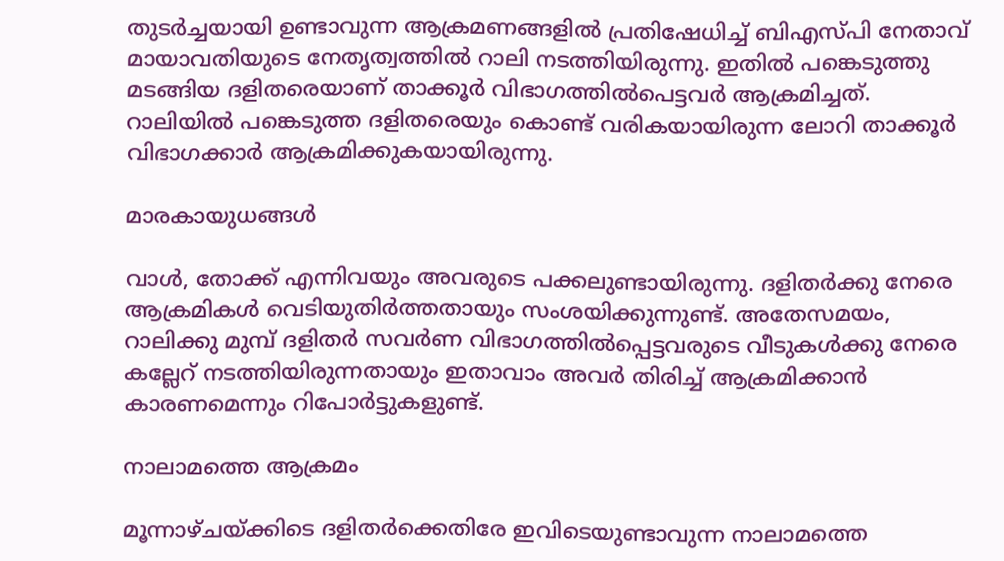തുടര്‍ച്ചയായി ഉണ്ടാവുന്ന ആക്രമണങ്ങളില്‍ പ്രതിഷേധിച്ച് ബിഎസ്പി നേതാവ് മായാവതിയുടെ നേതൃത്വത്തില്‍ റാലി നടത്തിയിരുന്നു. ഇതില്‍ പങ്കെടുത്തു മടങ്ങിയ ദളിതരെയാണ് താക്കൂര്‍ വിഭാഗത്തില്‍പെട്ടവര്‍ ആക്രമിച്ചത്. റാലിയില്‍ പങ്കെടുത്ത ദളിതരെയും കൊണ്ട് വരികയായിരുന്ന ലോറി താക്കൂര്‍ വിഭാഗക്കാര്‍ ആക്രമിക്കുകയായിരുന്നു.

മാരകായുധങ്ങള്‍

വാള്‍, തോക്ക് എന്നിവയും അവരുടെ പക്കലുണ്ടായിരുന്നു. ദളിതര്‍ക്കു നേരെ ആക്രമികള്‍ വെടിയുതിര്‍ത്തതായും സംശയിക്കുന്നുണ്ട്. അതേസമയം, റാലിക്കു മുമ്പ് ദളിതര്‍ സവര്‍ണ വിഭാഗത്തില്‍പ്പെട്ടവരുടെ വീടുകള്‍ക്കു നേരെ കല്ലേറ് നടത്തിയിരുന്നതായും ഇതാവാം അവര്‍ തിരിച്ച് ആക്രമിക്കാന്‍ കാരണമെന്നും റിപോര്‍ട്ടുകളുണ്ട്.

നാലാമത്തെ ആക്രമം

മൂന്നാഴ്ചയ്ക്കിടെ ദളിതര്‍ക്കെതിരേ ഇവിടെയുണ്ടാവുന്ന നാലാമത്തെ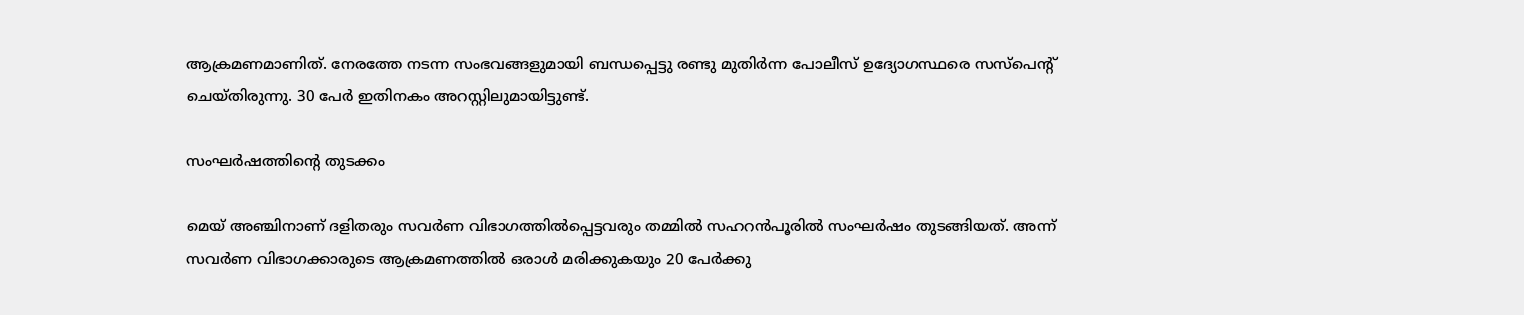ആക്രമണമാണിത്. നേരത്തേ നടന്ന സംഭവങ്ങളുമായി ബന്ധപ്പെട്ടു രണ്ടു മുതിര്‍ന്ന പോലീസ് ഉദ്യോഗസ്ഥരെ സസ്‌പെന്റ് ചെയ്തിരുന്നു. 30 പേര്‍ ഇതിനകം അറസ്റ്റിലുമായിട്ടുണ്ട്.

സംഘര്‍ഷത്തിന്റെ തുടക്കം

മെയ് അഞ്ചിനാണ് ദളിതരും സവര്‍ണ വിഭാഗത്തില്‍പ്പെട്ടവരും തമ്മില്‍ സഹറന്‍പൂരില്‍ സംഘര്‍ഷം തുടങ്ങിയത്. അന്ന് സവര്‍ണ വിഭാഗക്കാരുടെ ആക്രമണത്തില്‍ ഒരാള്‍ മരിക്കുകയും 20 പേര്‍ക്കു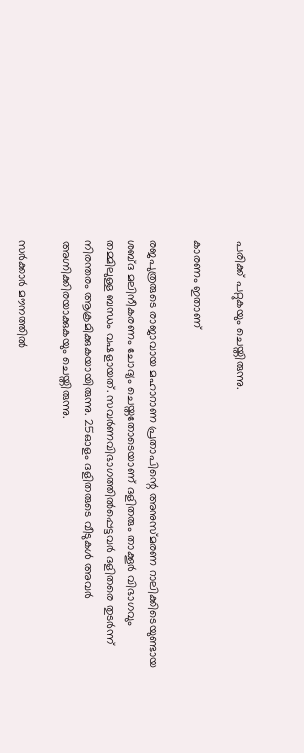പരിക്ക് പറ്റുകയും ചെയ്തിരുന്നു.

കാരണം ഇതാണ്

രജപുത്രരുടെ രാജാവായ മഹാറാണ പ്രതാപിന്റെ അനുസ്മരണ റാലിക്കിടെയുണ്ടായ ശബ്ദ മലിനീകരണം ചോദ്യം ചെയ്തതോടെയാണ് ദളിതരും താക്കൂര്‍ വിഭാഗവും തമ്മിലുള്ള ബന്ധം വഷളായത്. സവര്‍ണവിഭാഗത്തില്‍പ്പെട്ടവര്‍ ദളിതരെ തുടര്‍ന്ന് നിരന്തരം ആക്രമിക്കുകയായിരുന്നു. 25ഓളം ദളിതരുടെ വീടുകള്‍ അവര്‍ അഗ്നിക്കിരയാക്കുകയും ചെയ്തിരുന്നു.

സര്‍ക്കാര്‍ മൗനത്തില്‍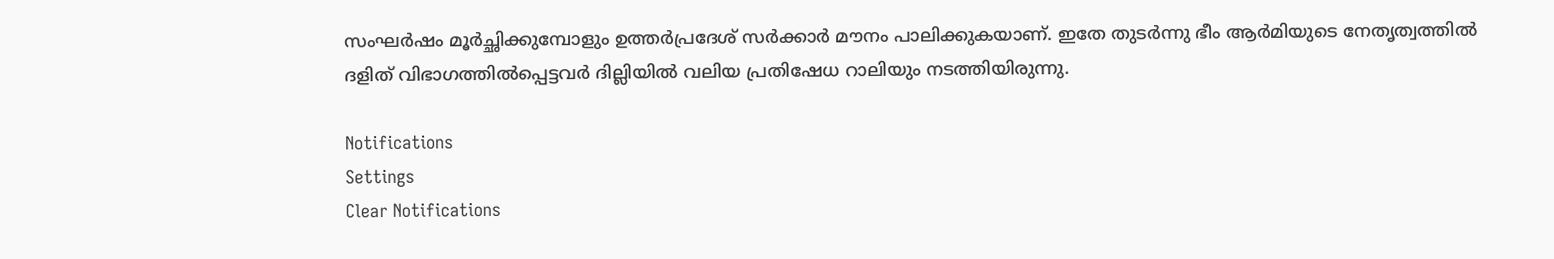സംഘര്‍ഷം മൂര്‍ച്ഛിക്കുമ്പോളും ഉത്തര്‍പ്രദേശ് സര്‍ക്കാര്‍ മൗനം പാലിക്കുകയാണ്. ഇതേ തുടര്‍ന്നു ഭീം ആര്‍മിയുടെ നേതൃത്വത്തില്‍ ദളിത് വിഭാഗത്തില്‍പ്പെട്ടവര്‍ ദില്ലിയില്‍ വലിയ പ്രതിഷേധ റാലിയും നടത്തിയിരുന്നു.

Notifications
Settings
Clear Notifications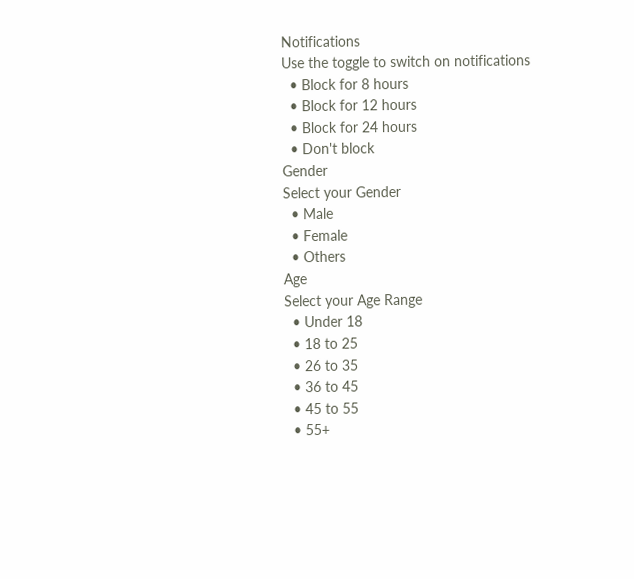Notifications
Use the toggle to switch on notifications
  • Block for 8 hours
  • Block for 12 hours
  • Block for 24 hours
  • Don't block
Gender
Select your Gender
  • Male
  • Female
  • Others
Age
Select your Age Range
  • Under 18
  • 18 to 25
  • 26 to 35
  • 36 to 45
  • 45 to 55
  • 55+